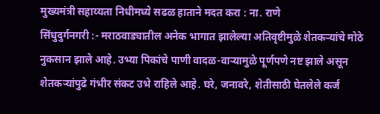मुख्यमंत्री सहाय्यता निधीमध्ये सढळ हाताने मदत करा : ना. राणे
सिंधुदुर्गनगरी :- मराठवाड्यातील अनेक भागात झालेल्या अतिवृष्टीमुळे शेतकऱ्यांचे मोठे नुकसान झाले आहे. उभ्या पिकांचे पाणी वादळ-वाऱ्यामुळे पूर्णपणे नष्ट झाले असून शेतकऱ्यांपुढे गंभीर संकट उभे राहिले आहे. घरे, जनावरे, शेतीसाठी घेतलेले कर्ज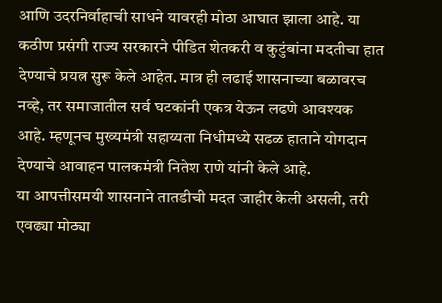आणि उदरनिर्वाहाची साधने यावरही मोठा आघात झाला आहे. या कठीण प्रसंगी राज्य सरकारने पीडित शेतकरी व कुटुंबांना मदतीचा हात देण्याचे प्रयत्न सुरू केले आहेत. मात्र ही लढाई शासनाच्या बळावरच नव्हे, तर समाजातील सर्व घटकांनी एकत्र येऊन लढणे आवश्यक आहे. म्हणूनच मुख्यमंत्री सहाय्यता निधीमध्ये सढळ हाताने योगदान देण्याचे आवाहन पालकमंत्री नितेश राणे यांनी केले आहे.
या आपत्तीसमयी शासनाने तातडीची मदत जाहीर केली असली, तरी एवढ्या मोठ्या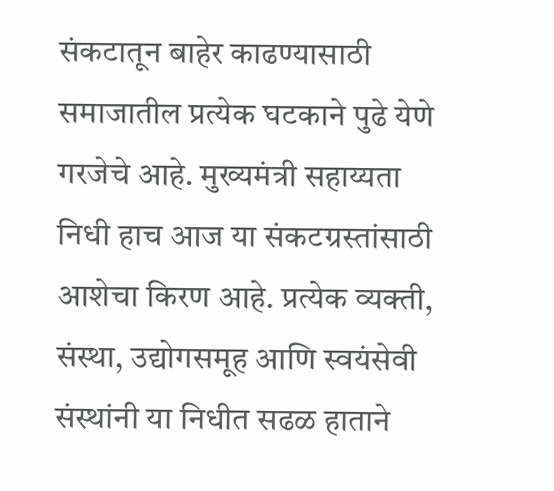संकटातून बाहेर काढण्यासाठी समाजातील प्रत्येक घटकाने पुढे येणे गरजेचे आहे. मुख्यमंत्री सहाय्यता निधी हाच आज या संकटग्रस्तांसाठी आशेचा किरण आहे. प्रत्येक व्यक्ती, संस्था, उद्योगसमूह आणि स्वयंसेवी संस्थांनी या निधीत सढळ हाताने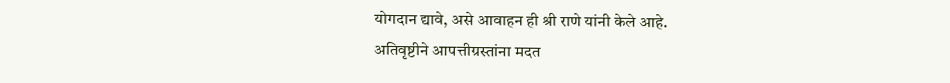योगदान द्यावे, असे आवाहन ही श्री राणे यांनी केले आहे.
अतिवृष्टीने आपत्तीग्रस्तांना मदत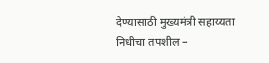देण्यासाठी मुख्यमंत्री सहाय्यता निधीचा तपशील –